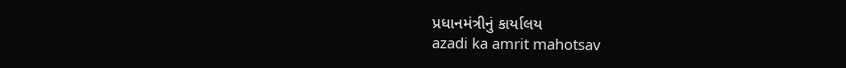પ્રધાનમંત્રીનું કાર્યાલય
azadi ka amrit mahotsav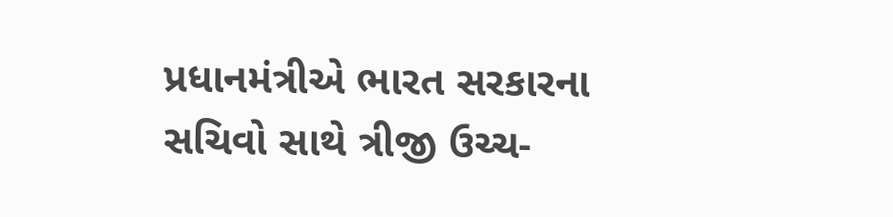પ્રધાનમંત્રીએ ભારત સરકારના સચિવો સાથે ત્રીજી ઉચ્ચ-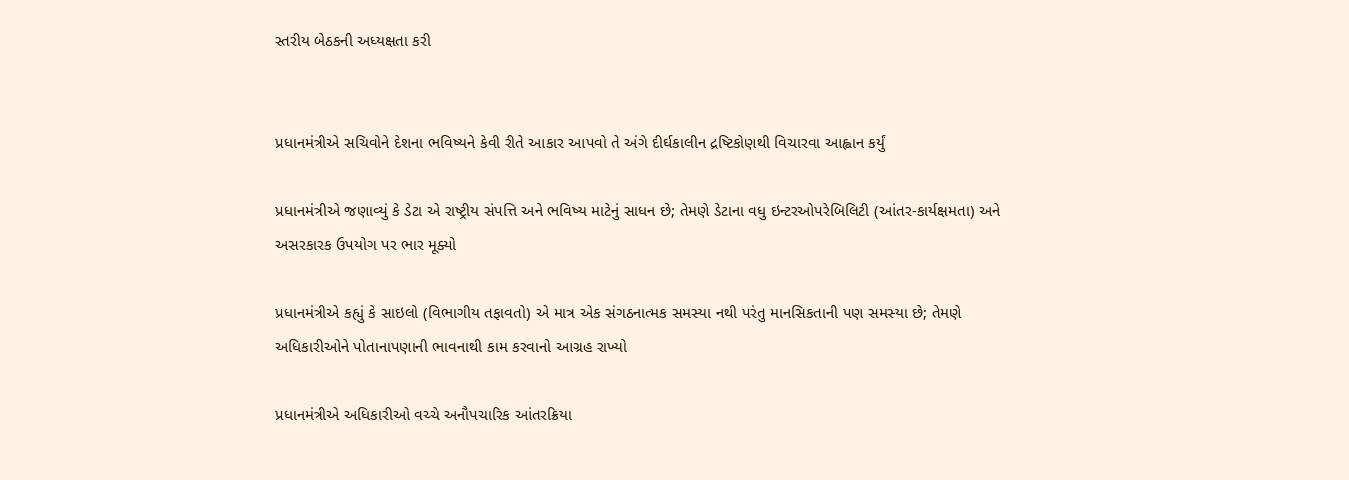સ્તરીય બેઠકની અધ્યક્ષતા કરી


પ્રધાનમંત્રીએ સચિવોને દેશના ભવિષ્યને કેવી રીતે આકાર આપવો તે અંગે દીર્ઘકાલીન દ્રષ્ટિકોણથી વિચારવા આહ્વાન કર્યું

પ્રધાનમંત્રીએ જણાવ્યું કે ડેટા એ રાષ્ટ્રીય સંપત્તિ અને ભવિષ્ય માટેનું સાધન છે; તેમણે ડેટાના વધુ ઇન્ટરઓપરેબિલિટી (આંતર-કાર્યક્ષમતા) અને અસરકારક ઉપયોગ પર ભાર મૂક્યો

પ્રધાનમંત્રીએ કહ્યું કે સાઇલો (વિભાગીય તફાવતો) એ માત્ર એક સંગઠનાત્મક સમસ્યા નથી પરંતુ માનસિકતાની પણ સમસ્યા છે; તેમણે અધિકારીઓને પોતાનાપણાની ભાવનાથી કામ કરવાનો આગ્રહ રાખ્યો

પ્રધાનમંત્રીએ અધિકારીઓ વચ્ચે અનૌપચારિક આંતરક્રિયા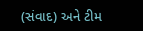(સંવાદ) અને ટીમ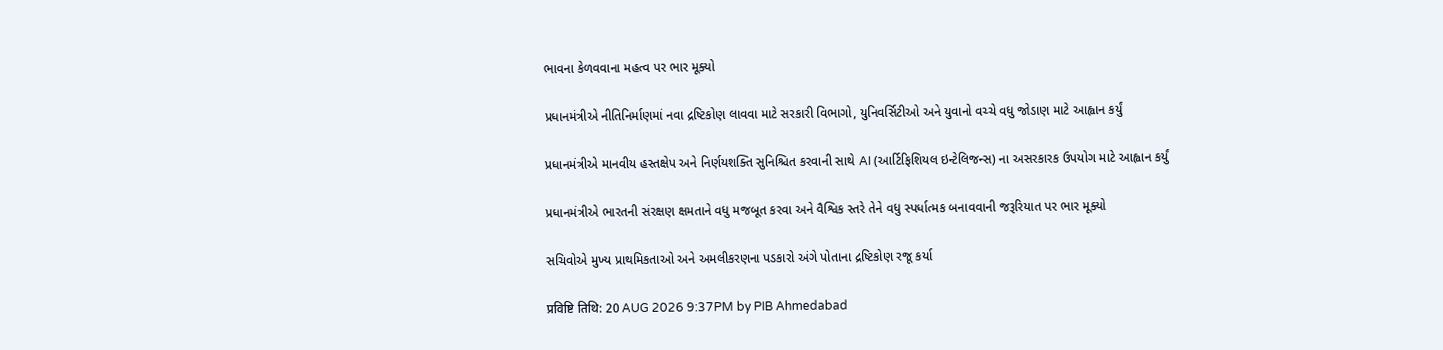ભાવના કેળવવાના મહત્વ પર ભાર મૂક્યો

પ્રધાનમંત્રીએ નીતિનિર્માણમાં નવા દ્રષ્ટિકોણ લાવવા માટે સરકારી વિભાગો, યુનિવર્સિટીઓ અને યુવાનો વચ્ચે વધુ જોડાણ માટે આહ્વાન કર્યું

પ્રધાનમંત્રીએ માનવીય હસ્તક્ષેપ અને નિર્ણયશક્તિ સુનિશ્ચિત કરવાની સાથે AI (આર્ટિફિશિયલ ઇન્ટેલિજન્સ) ના અસરકારક ઉપયોગ માટે આહ્વાન કર્યું

પ્રધાનમંત્રીએ ભારતની સંરક્ષણ ક્ષમતાને વધુ મજબૂત કરવા અને વૈશ્વિક સ્તરે તેને વધુ સ્પર્ધાત્મક બનાવવાની જરૂરિયાત પર ભાર મૂક્યો

સચિવોએ મુખ્ય પ્રાથમિકતાઓ અને અમલીકરણના પડકારો અંગે પોતાના દ્રષ્ટિકોણ રજૂ કર્યા

प्रविष्टि तिथि: 20 AUG 2026 9:37PM by PIB Ahmedabad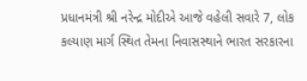પ્રધાનમંત્રી શ્રી નરેન્દ્ર મોદીએ આજે વહેલી સવારે 7, લોક કલ્યાણ માર્ગ સ્થિત તેમના નિવાસસ્થાને ભારત સરકારના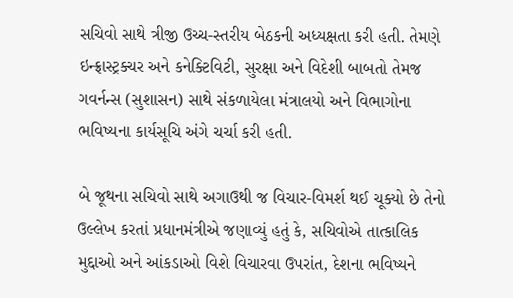સચિવો સાથે ત્રીજી ઉચ્ચ-સ્તરીય બેઠકની અધ્યક્ષતા કરી હતી. તેમણે ઇન્ફ્રાસ્ટ્રક્ચર અને કનેક્ટિવિટી, સુરક્ષા અને વિદેશી બાબતો તેમજ ગવર્નન્સ (સુશાસન) સાથે સંકળાયેલા મંત્રાલયો અને વિભાગોના ભવિષ્યના કાર્યસૂચિ અંગે ચર્ચા કરી હતી.

બે જૂથના સચિવો સાથે અગાઉથી જ વિચાર-વિમર્શ થઈ ચૂક્યો છે તેનો ઉલ્લેખ કરતાં પ્રધાનમંત્રીએ જણાવ્યું હતું કે, સચિવોએ તાત્કાલિક મુદ્દાઓ અને આંકડાઓ વિશે વિચારવા ઉપરાંત, દેશના ભવિષ્યને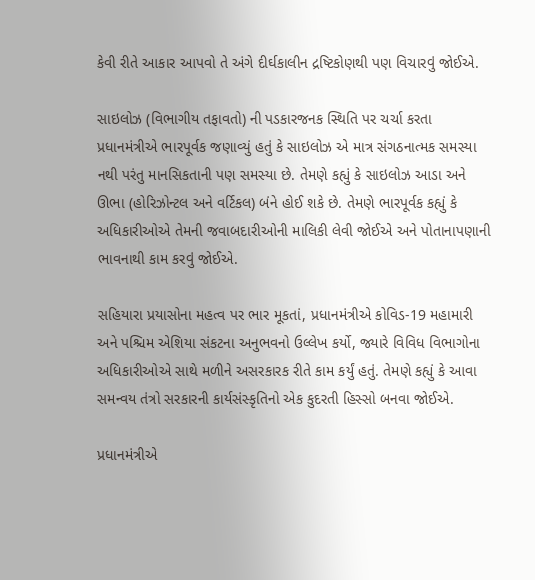કેવી રીતે આકાર આપવો તે અંગે દીર્ઘકાલીન દ્રષ્ટિકોણથી પણ વિચારવું જોઈએ.

સાઇલોઝ (વિભાગીય તફાવતો) ની પડકારજનક સ્થિતિ પર ચર્ચા કરતા પ્રધાનમંત્રીએ ભારપૂર્વક જણાવ્યું હતું કે સાઇલોઝ એ માત્ર સંગઠનાત્મક સમસ્યા નથી પરંતુ માનસિકતાની પણ સમસ્યા છે. તેમણે કહ્યું કે સાઇલોઝ આડા અને ઊભા (હોરિઝોન્ટલ અને વર્ટિકલ) બંને હોઈ શકે છે. તેમણે ભારપૂર્વક કહ્યું કે અધિકારીઓએ તેમની જવાબદારીઓની માલિકી લેવી જોઈએ અને પોતાનાપણાની ભાવનાથી કામ કરવું જોઈએ.

સહિયારા પ્રયાસોના મહત્વ પર ભાર મૂકતાં, પ્રધાનમંત્રીએ કોવિડ-19 મહામારી અને પશ્ચિમ એશિયા સંકટના અનુભવનો ઉલ્લેખ કર્યો, જ્યારે વિવિધ વિભાગોના અધિકારીઓએ સાથે મળીને અસરકારક રીતે કામ કર્યું હતું. તેમણે કહ્યું કે આવા સમન્વય તંત્રો સરકારની કાર્યસંસ્કૃતિનો એક કુદરતી હિસ્સો બનવા જોઈએ.

પ્રધાનમંત્રીએ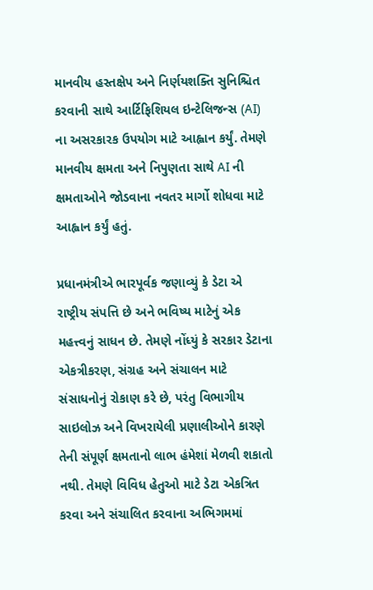માનવીય હસ્તક્ષેપ અને નિર્ણયશક્તિ સુનિશ્ચિત કરવાની સાથે આર્ટિફિશિયલ ઇન્ટેલિજન્સ (AI) ના અસરકારક ઉપયોગ માટે આહ્વાન કર્યું. તેમણે માનવીય ક્ષમતા અને નિપુણતા સાથે AI ની ક્ષમતાઓને જોડવાના નવતર માર્ગો શોધવા માટે આહ્વાન કર્યું હતું.

પ્રધાનમંત્રીએ ભારપૂર્વક જણાવ્યું કે ડેટા એ રાષ્ટ્રીય સંપત્તિ છે અને ભવિષ્ય માટેનું એક મહત્ત્વનું સાધન છે. તેમણે નોંધ્યું કે સરકાર ડેટાના એકત્રીકરણ, સંગ્રહ અને સંચાલન માટે સંસાધનોનું રોકાણ કરે છે, પરંતુ વિભાગીય સાઇલોઝ અને વિખરાયેલી પ્રણાલીઓને કારણે તેની સંપૂર્ણ ક્ષમતાનો લાભ હંમેશાં મેળવી શકાતો નથી. તેમણે વિવિધ હેતુઓ માટે ડેટા એકત્રિત કરવા અને સંચાલિત કરવાના અભિગમમાં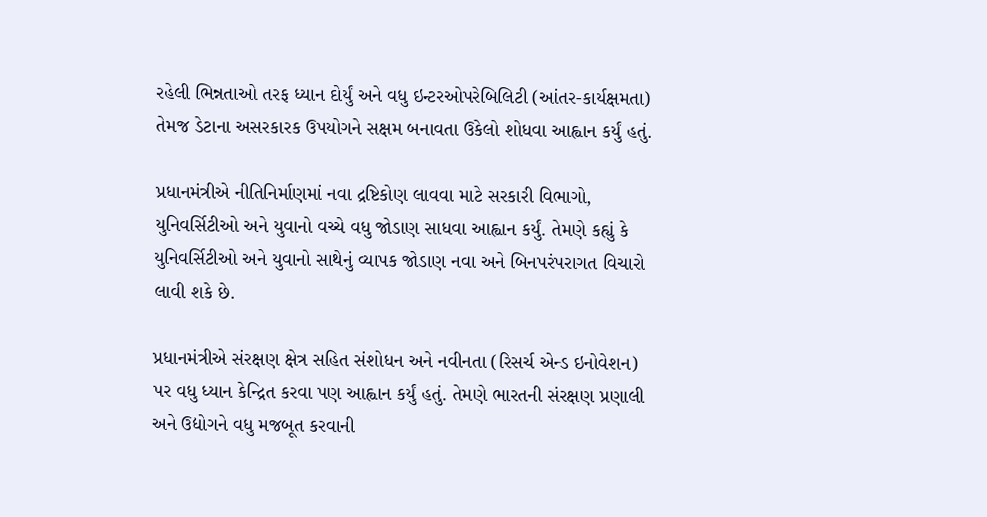રહેલી ભિન્નતાઓ તરફ ધ્યાન દોર્યું અને વધુ ઇન્ટરઓપરેબિલિટી (આંતર-કાર્યક્ષમતા) તેમજ ડેટાના અસરકારક ઉપયોગને સક્ષમ બનાવતા ઉકેલો શોધવા આહ્વાન કર્યું હતું.

પ્રધાનમંત્રીએ નીતિનિર્માણમાં નવા દ્રષ્ટિકોણ લાવવા માટે સરકારી વિભાગો, યુનિવર્સિટીઓ અને યુવાનો વચ્ચે વધુ જોડાણ સાધવા આહ્વાન કર્યું. તેમણે કહ્યું કે યુનિવર્સિટીઓ અને યુવાનો સાથેનું વ્યાપક જોડાણ નવા અને બિનપરંપરાગત વિચારો લાવી શકે છે.

પ્રધાનમંત્રીએ સંરક્ષણ ક્ષેત્ર સહિત સંશોધન અને નવીનતા (રિસર્ચ એન્ડ ઇનોવેશન) પર વધુ ધ્યાન કેન્દ્રિત કરવા પણ આહ્વાન કર્યું હતું. તેમણે ભારતની સંરક્ષણ પ્રણાલી અને ઉદ્યોગને વધુ મજબૂત કરવાની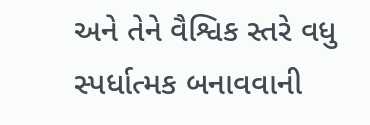અને તેને વૈશ્વિક સ્તરે વધુ સ્પર્ધાત્મક બનાવવાની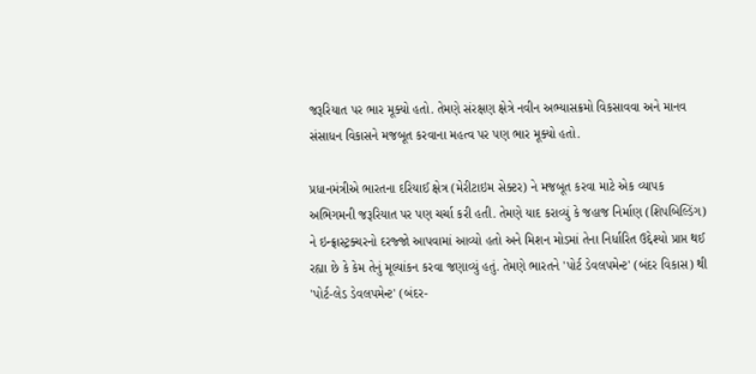જરૂરિયાત પર ભાર મૂક્યો હતો. તેમણે સંરક્ષણ ક્ષેત્રે નવીન અભ્યાસક્રમો વિકસાવવા અને માનવ સંસાધન વિકાસને મજબૂત કરવાના મહત્વ પર પણ ભાર મૂક્યો હતો.

પ્રધાનમંત્રીએ ભારતના દરિયાઈ ક્ષેત્ર (મેરીટાઇમ સેક્ટર) ને મજબૂત કરવા માટે એક વ્યાપક અભિગમની જરૂરિયાત પર પણ ચર્ચા કરી હતી. તેમણે યાદ કરાવ્યું કે જહાજ નિર્માણ (શિપબિલ્ડિંગ) ને ઇન્ફ્રાસ્ટ્રક્ચરનો દરજ્જો આપવામાં આવ્યો હતો અને મિશન મોડમાં તેના નિર્ધારિત ઉદ્દેશ્યો પ્રાપ્ત થઈ રહ્યા છે કે કેમ તેનું મૂલ્યાંકન કરવા જણાવ્યું હતું. તેમણે ભારતને 'પોર્ટ ડેવલપમેન્ટ' (બંદર વિકાસ) થી 'પોર્ટ-લેડ ડેવલપમેન્ટ' (બંદર-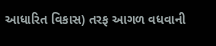આધારિત વિકાસ) તરફ આગળ વધવાની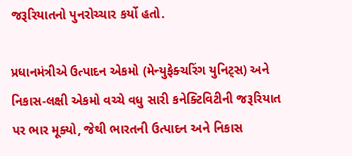જરૂરિયાતનો પુનરોચ્ચાર કર્યો હતો.

પ્રધાનમંત્રીએ ઉત્પાદન એકમો (મેન્યુફેક્ચરિંગ યુનિટ્સ) અને નિકાસ-લક્ષી એકમો વચ્ચે વધુ સારી કનેક્ટિવિટીની જરૂરિયાત પર ભાર મૂક્યો, જેથી ભારતની ઉત્પાદન અને નિકાસ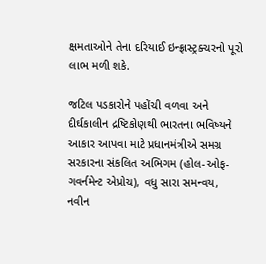ક્ષમતાઓને તેના દરિયાઈ ઇન્ફ્રાસ્ટ્રક્ચરનો પૂરો લાભ મળી શકે.

જટિલ પડકારોને પહોંચી વળવા અને દીર્ઘકાલીન દ્રષ્ટિકોણથી ભારતના ભવિષ્યને આકાર આપવા માટે પ્રધાનમંત્રીએ સમગ્ર સરકારના સંકલિત અભિગમ (હોલ-ઓફ-ગવર્નમેન્ટ એપ્રોચ), વધુ સારા સમન્વય, નવીન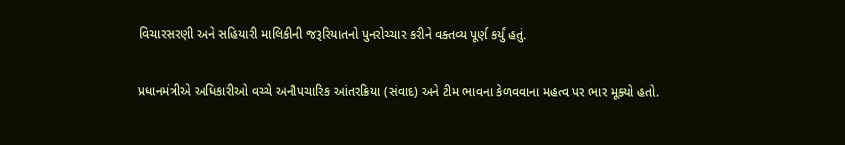વિચારસરણી અને સહિયારી માલિકીની જરૂરિયાતનો પુનરોચ્ચાર કરીને વક્તવ્ય પૂર્ણ કર્યું હતું.

પ્રધાનમંત્રીએ અધિકારીઓ વચ્ચે અનૌપચારિક આંતરક્રિયા (સંવાદ) અને ટીમ ભાવના કેળવવાના મહત્વ પર ભાર મૂક્યો હતો.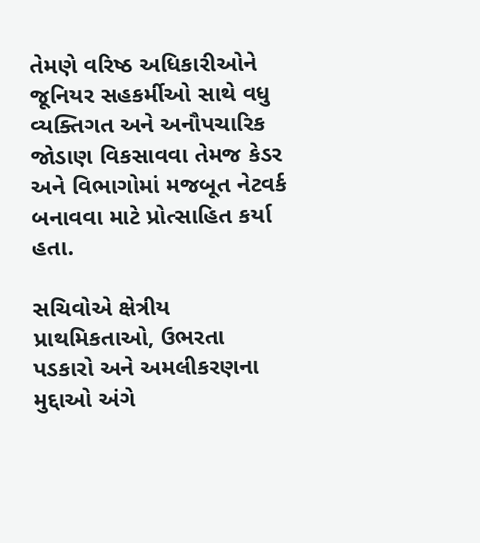તેમણે વરિષ્ઠ અધિકારીઓને જૂનિયર સહકર્મીઓ સાથે વધુ વ્યક્તિગત અને અનૌપચારિક જોડાણ વિકસાવવા તેમજ કેડર અને વિભાગોમાં મજબૂત નેટવર્ક બનાવવા માટે પ્રોત્સાહિત કર્યા હતા.

સચિવોએ ક્ષેત્રીય પ્રાથમિકતાઓ, ઉભરતા પડકારો અને અમલીકરણના મુદ્દાઓ અંગે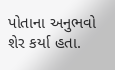પોતાના અનુભવો શેર કર્યા હતા.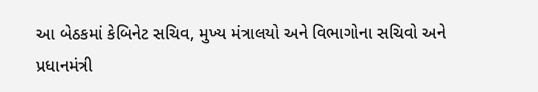આ બેઠકમાં કેબિનેટ સચિવ, મુખ્ય મંત્રાલયો અને વિભાગોના સચિવો અને પ્રધાનમંત્રી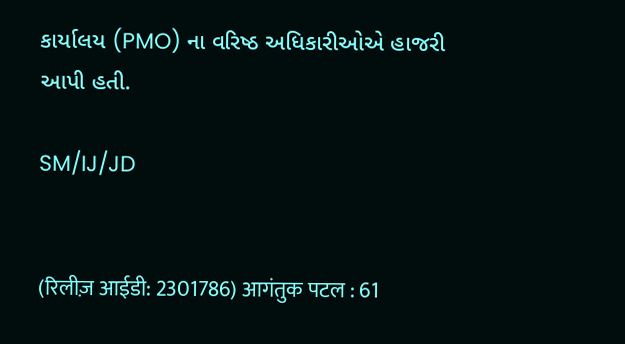કાર્યાલય (PMO) ના વરિષ્ઠ અધિકારીઓએ હાજરી આપી હતી.

SM/IJ/JD


(रिलीज़ आईडी: 2301786) आगंतुक पटल : 61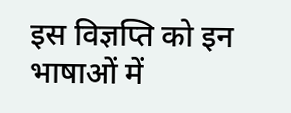इस विज्ञप्ति को इन भाषाओं में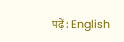पढ़ें: English